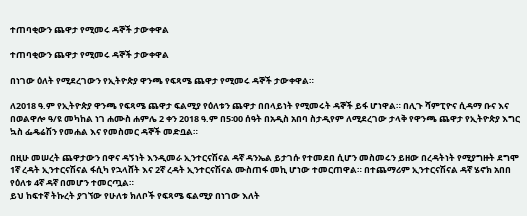ተጠባቂውን ጨዋታ የሚመሩ ዳኞች ታውቀዋል

ተጠባቂውን ጨዋታ የሚመሩ ዳኞች ታውቀዋል

በነገው ዕለት የሚደረገውን የኢትዮጵያ ዋንጫ የፍጻሜ ጨዋታ የሚመሩ ዳኞች ታውቀዋል።

ለ2018 ዓ.ም የኢትዮጵያ ዋንጫ የፍጻሜ ጨዋታ ፍልሚያ የዕለቱን ጨዋታ በበላይነት የሚመሩት ዳኞች ይፋ ሆነዋል። በሊጉ ሻምፒዮና ሲዳማ ቡና እና በወልዋሎ ዓ/ዩ መካከል ነገ ሐሙስ ሐምሌ 2 ቀን 2018 ዓ.ም በ5፡00 ሰዓት በአዲስ አበባ ስታዲየም ለሚደረገው ታላቅ የዋንጫ ጨዋታ የኢትዮጵያ እግር ኳስ ፌዴሬሽን የመሐል እና የመስመር ዳኞች መድቧል።

በዚሁ መሠረት ጨዋታውን በዋና ዳኝነት እንዲመራ ኢንተርናሽናል ዳኛ ዳንኤል ይታገሱ የተመደበ ሲሆን መስመሩን ይዘው በረዳትነት የሚያግዙት ደግሞ 1ኛ ረዳት ኢንተርናሽናል ፋሲካ የኋላሸት እና 2ኛ ረዳት ኢንተርናሽናል ሙስጠፋ መኪ ሆነው ተመርጠዋል። በተጨማሪም ኢንተርናሽናል ዳኛ ሄኖክ አበበ የዕለቱ 4ኛ ዳኛ በመሆን ተመርጧል።
ይህ ከፍተኛ ትኩረት ያገኘው የሁለቱ ክለቦች የፍጻሜ ፍልሚያ በነገው እለት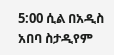5:00 ሲል በአዲስ አበባ ስታዲየም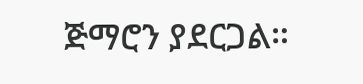ጅማሮን ያደርጋል።